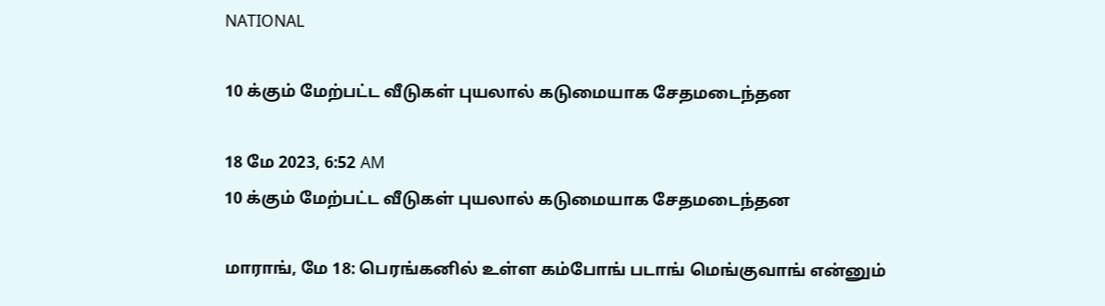NATIONAL

10 க்கும் மேற்பட்ட வீடுகள் புயலால் கடுமையாக சேதமடைந்தன

18 மே 2023, 6:52 AM
10 க்கும் மேற்பட்ட வீடுகள் புயலால் கடுமையாக சேதமடைந்தன

மாராங், மே 18: பெரங்கனில் உள்ள கம்போங் படாங் மெங்குவாங் என்னும்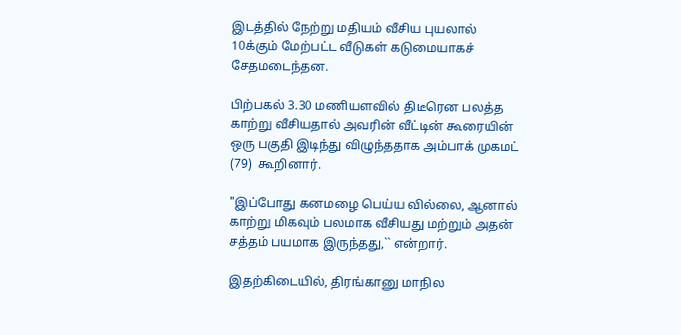இடத்தில் நேற்று மதியம் வீசிய புயலால் 10க்கும் மேற்பட்ட வீடுகள் கடுமையாகச் சேதமடைந்தன.

பிற்பகல் 3.30 மணியளவில் திடீரென பலத்த காற்று வீசியதால் அவரின் வீட்டின் கூரையின் ஒரு பகுதி இடிந்து விழுந்ததாக அம்பாக் முகமட் (79)  கூறினார்.

"இப்போது கனமழை பெய்ய வில்லை, ஆனால் காற்று மிகவும் பலமாக வீசியது மற்றும் அதன் சத்தம் பயமாக இருந்தது,`` என்றார்.

இதற்கிடையில், திரங்கானு மாநில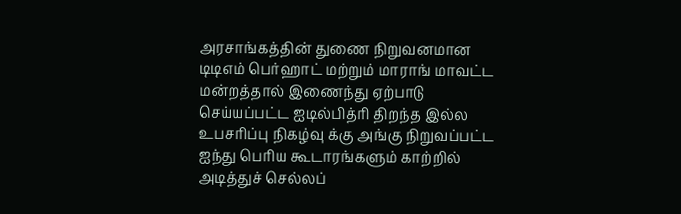அரசாங்கத்தின் துணை நிறுவனமான டிடிஎம் பெர்ஹாட் மற்றும் மாராங் மாவட்ட மன்றத்தால் இணைந்து ஏற்பாடு செய்யப்பட்ட ஐடில்பித்ரி திறந்த இல்ல உபசரிப்பு நிகழ்வு க்கு அங்கு நிறுவப்பட்ட  ஐந்து பெரிய கூடாரங்களும் காற்றில் அடித்துச் செல்லப்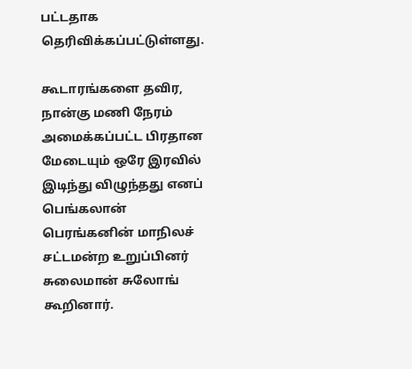பட்டதாக தெரிவிக்கப்பட்டுள்ளது.

கூடாரங்களை தவிர, நான்கு மணி நேரம் அமைக்கப்பட்ட பிரதான மேடையும் ஒரே இரவில் இடிந்து விழுந்தது எனப் பெங்கலான் பெரங்கனின் மாநிலச் சட்டமன்ற உறுப்பினர் சுலைமான் சுலோங் கூறினார்.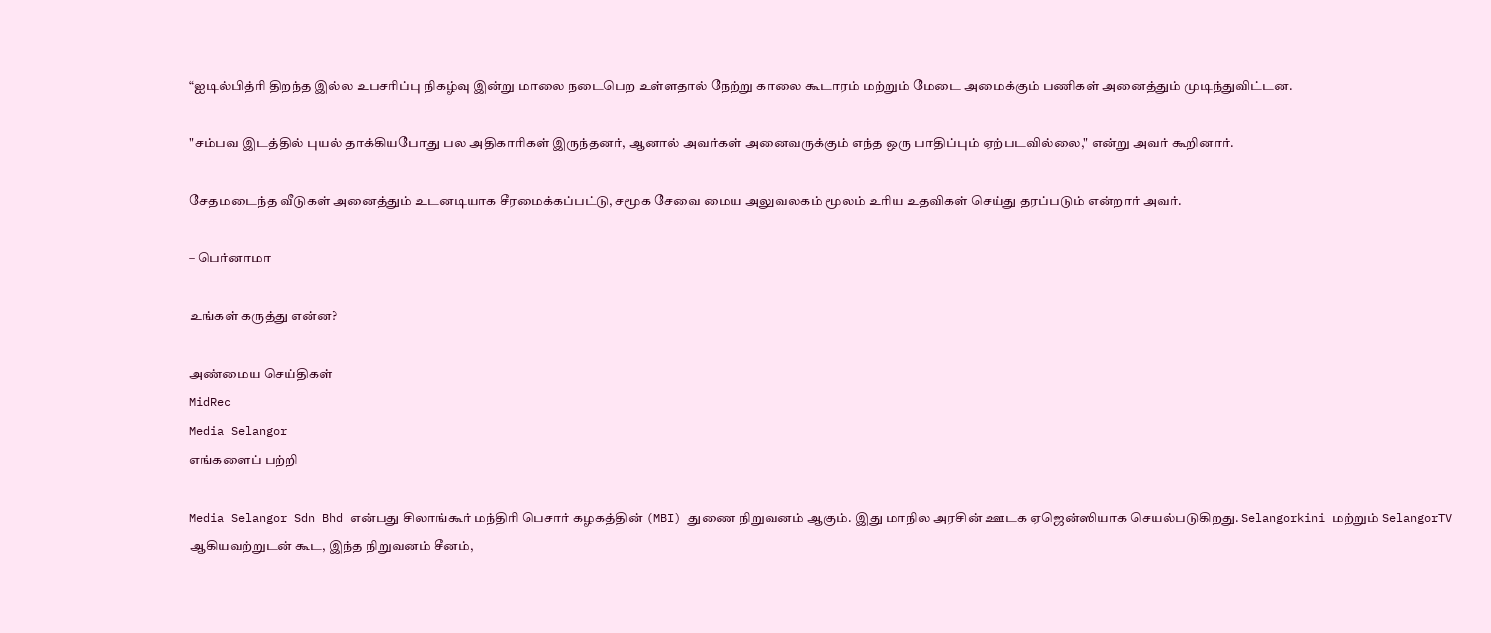“ஐடில்பித்ரி திறந்த இல்ல உபசரிப்பு நிகழ்வு இன்று மாலை நடைபெற உள்ளதால் நேற்று காலை கூடாரம் மற்றும் மேடை அமைக்கும் பணிகள் அனைத்தும் முடிந்துவிட்டன.

"சம்பவ இடத்தில் புயல் தாக்கியபோது பல அதிகாரிகள் இருந்தனர், ஆனால் அவர்கள் அனைவருக்கும் எந்த ஒரு பாதிப்பும் ஏற்படவில்லை," என்று அவர் கூறினார்.

சேதமடைந்த வீடுகள் அனைத்தும் உடனடியாக சீரமைக்கப்பட்டு, சமூக சேவை மைய அலுவலகம் மூலம் உரிய உதவிகள் செய்து தரப்படும் என்றார் அவர்.

– பெர்னாமா

உங்கள் கருத்து என்ன?

அண்மைய செய்திகள்
MidRec
Media Selangor
எங்களைப் பற்றி

Media Selangor Sdn Bhd என்பது சிலாங்கூர் மந்திரி பெசார் கழகத்தின் (MBI) துணை நிறுவனம் ஆகும். இது மாநில அரசின் ஊடக ஏஜென்ஸியாக செயல்படுகிறது. Selangorkini மற்றும் SelangorTV ஆகியவற்றுடன் கூட, இந்த நிறுவனம் சீனம்,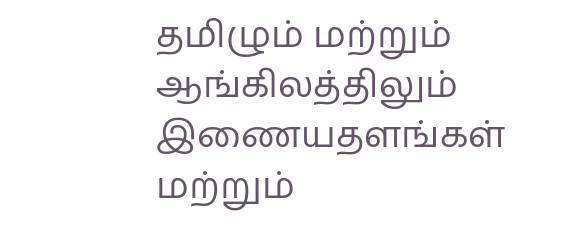தமிழும் மற்றும் ஆங்கிலத்திலும் இணையதளங்கள் மற்றும்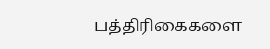பத்திரிகைகளை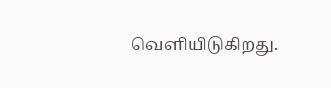வெளியிடுகிறது.